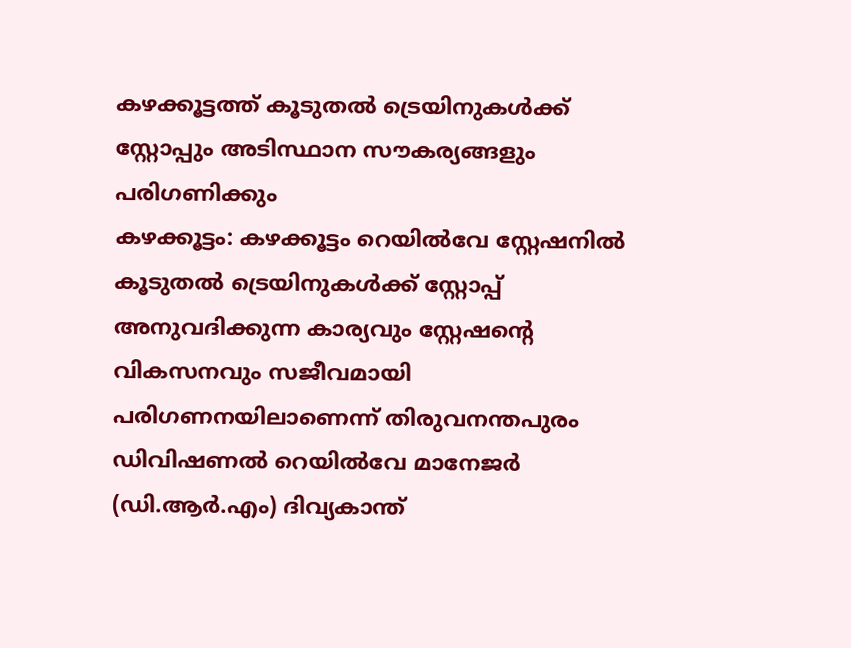കഴക്കൂട്ടത്ത് കൂടുതൽ ട്രെയിനുകൾക്ക് സ്റ്റോപ്പും അടിസ്ഥാന സൗകര്യങ്ങളും പരിഗണിക്കും
കഴക്കൂട്ടം: കഴക്കൂട്ടം റെയിൽവേ സ്റ്റേഷനിൽ കൂടുതൽ ട്രെയിനുകൾക്ക് സ്റ്റോപ്പ് അനുവദിക്കുന്ന കാര്യവും സ്റ്റേഷന്റെ വികസനവും സജീവമായി പരിഗണനയിലാണെന്ന് തിരുവനന്തപുരം ഡിവിഷണൽ റെയിൽവേ മാനേജർ (ഡി.ആർ.എം) ദിവ്യകാന്ത്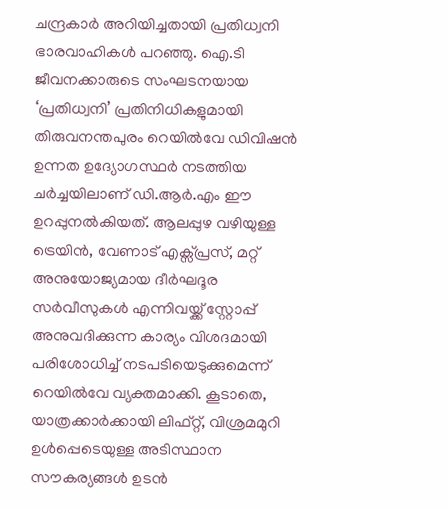ചന്ദ്രകാർ അറിയിച്ചതായി പ്രതിധ്വനി ഭാരവാഹികൾ പറഞ്ഞു. ഐ.ടി ജീവനക്കാരുടെ സംഘടനയായ ‘പ്രതിധ്വനി’ പ്രതിനിധികളുമായി തിരുവനന്തപുരം റെയിൽവേ ഡിവിഷൻ ഉന്നത ഉദ്യോഗസ്ഥർ നടത്തിയ ചർച്ചയിലാണ് ഡി.ആർ.എം ഈ ഉറപ്പുനൽകിയത്. ആലപ്പുഴ വഴിയുള്ള ട്രെയിൻ, വേണാട് എക്സ്പ്രസ്, മറ്റ് അനുയോജ്യമായ ദീർഘദൂര സർവീസുകൾ എന്നിവയ്ക്ക് സ്റ്റോപ്പ് അനുവദിക്കുന്ന കാര്യം വിശദമായി പരിശോധിച്ച് നടപടിയെടുക്കുമെന്ന് റെയിൽവേ വ്യക്തമാക്കി. കൂടാതെ, യാത്രക്കാർക്കായി ലിഫ്റ്റ്, വിശ്രമമുറി ഉൾപ്പെടെയുള്ള അടിസ്ഥാന സൗകര്യങ്ങൾ ഉടൻ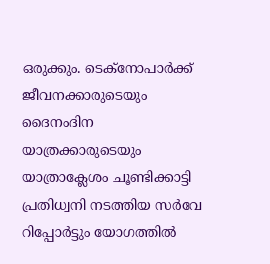ഒരുക്കും. ടെക്നോപാർക്ക് ജീവനക്കാരുടെയും ദൈനംദിന യാത്രക്കാരുടെയും യാത്രാക്ലേശം ചൂണ്ടിക്കാട്ടി പ്രതിധ്വനി നടത്തിയ സർവേ റിപ്പോർട്ടും യോഗത്തിൽ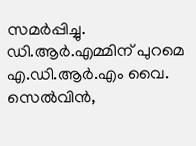സമർപ്പിച്ചു. ഡി.ആർ.എമ്മിന് പുറമെ എ.ഡി.ആർ.എം വൈ. സെൽവിൻ,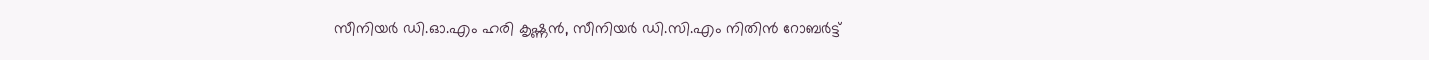സീനിയർ ഡി.ഓ.എം ഹരി കൃഷ്ണൻ, സീനിയർ ഡി.സി.എം നിതിൻ റോബർട്ട്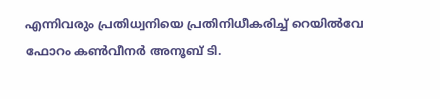എന്നിവരും പ്രതിധ്വനിയെ പ്രതിനിധീകരിച്ച് റെയിൽവേ ഫോറം കൺവീനർ അനൂബ് ടി.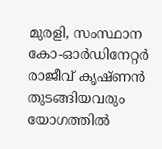മുരളി, സംസ്ഥാന കോ-ഓർഡിനേറ്റർ രാജീവ് കൃഷ്ണൻ തുടങ്ങിയവരും യോഗത്തിൽ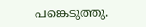പങ്കെടുത്തു.